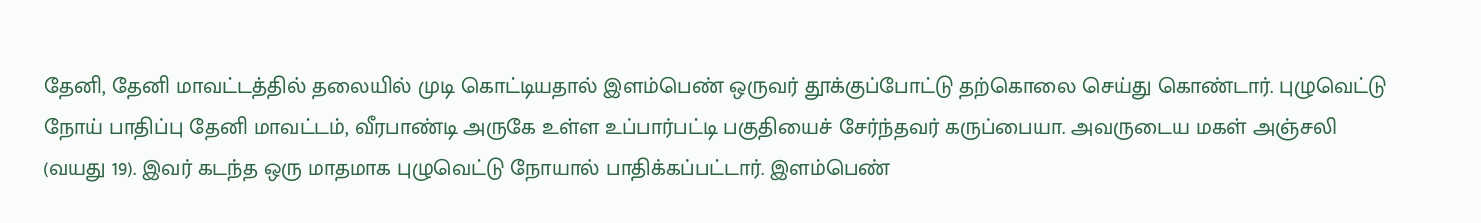தேனி, தேனி மாவட்டத்தில் தலையில் முடி கொட்டியதால் இளம்பெண் ஒருவர் தூக்குப்போட்டு தற்கொலை செய்து கொண்டார். புழுவெட்டு நோய் பாதிப்பு தேனி மாவட்டம், வீரபாண்டி அருகே உள்ள உப்பார்பட்டி பகுதியைச் சேர்ந்தவர் கருப்பையா. அவருடைய மகள் அஞ்சலி (வயது 19). இவர் கடந்த ஒரு மாதமாக புழுவெட்டு நோயால் பாதிக்கப்பட்டார். இளம்பெண்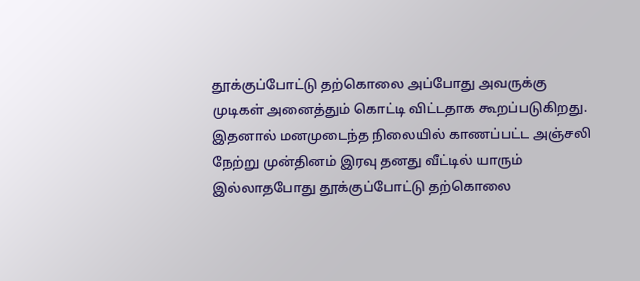தூக்குப்போட்டு தற்கொலை அப்போது அவருக்கு முடிகள் அனைத்தும் கொட்டி விட்டதாக கூறப்படுகிறது. இதனால் மனமுடைந்த நிலையில் காணப்பட்ட அஞ்சலி நேற்று முன்தினம் இரவு தனது வீட்டில் யாரும் இல்லாதபோது தூக்குப்போட்டு தற்கொலை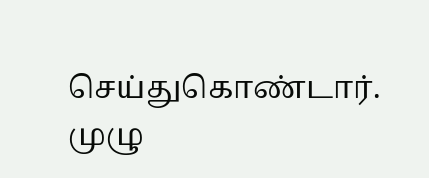செய்துகொண்டார். முழு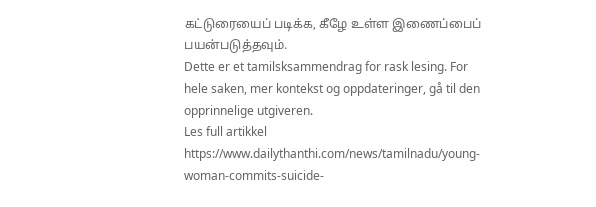கட்டுரையைப் படிக்க, கீழே உள்ள இணைப்பைப் பயன்படுத்தவும்.
Dette er et tamilsksammendrag for rask lesing. For hele saken, mer kontekst og oppdateringer, gå til den opprinnelige utgiveren.
Les full artikkel
https://www.dailythanthi.com/news/tamilnadu/young-woman-commits-suicide-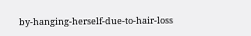by-hanging-herself-due-to-hair-loss